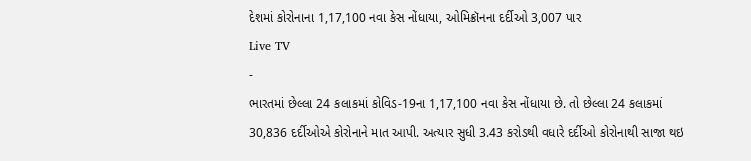દેશમાં કોરોનાના 1,17,100 નવા કેસ નોંધાયા, ઓમિક્રૉનના દર્દીઓ 3,007 પાર
Live TV
-
ભારતમાં છેલ્લા 24 કલાકમાં કોવિડ-19ના 1,17,100 નવા કેસ નોંધાયા છે. તો છેલ્લા 24 કલાકમાં 30,836 દર્દીઓએ કોરોનાને માત આપી. અત્યાર સુધી 3.43 કરોડથી વધારે દર્દીઓ કોરોનાથી સાજા થઇ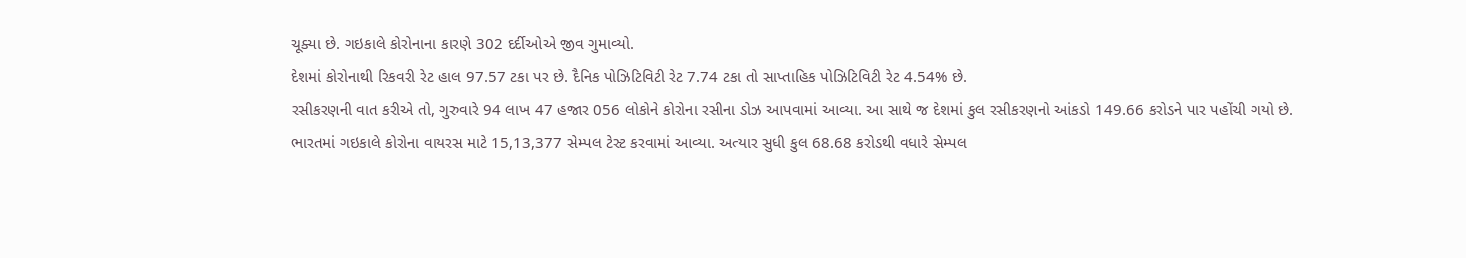ચૂક્યા છે. ગઇકાલે કોરોનાના કારણે 302 દર્દીઓએ જીવ ગુમાવ્યો.
દેશમાં કોરોનાથી રિકવરી રેટ હાલ 97.57 ટકા પર છે. દૈનિક પોઝિટિવિટી રેટ 7.74 ટકા તો સાપ્તાહિક પોઝિટિવિટી રેટ 4.54% છે.
રસીકરણની વાત કરીએ તો, ગુરુવારે 94 લાખ 47 હજાર 056 લોકોને કોરોના રસીના ડોઝ આપવામાં આવ્યા. આ સાથે જ દેશમાં કુલ રસીકરણનો આંકડો 149.66 કરોડને પાર પહોંચી ગયો છે.
ભારતમાં ગઇકાલે કોરોના વાયરસ માટે 15,13,377 સેમ્પલ ટેસ્ટ કરવામાં આવ્યા. અત્યાર સુધી કુલ 68.68 કરોડથી વધારે સેમ્પલ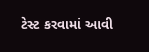ટેસ્ટ કરવામાં આવી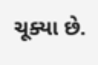ચૂક્યા છે.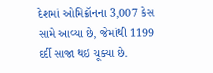દેશમાં ઓમિક્રૉનના 3,007 કેસ સામે આવ્યા છે, જેમાંથી 1199 દર્દી સાજા થઇ ચૂક્યા છે.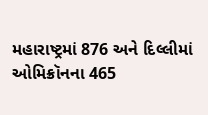મહારાષ્ટ્રમાં 876 અને દિલ્લીમાં ઓમિક્રૉનના 465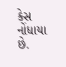કેસ નોંધાયા છે.